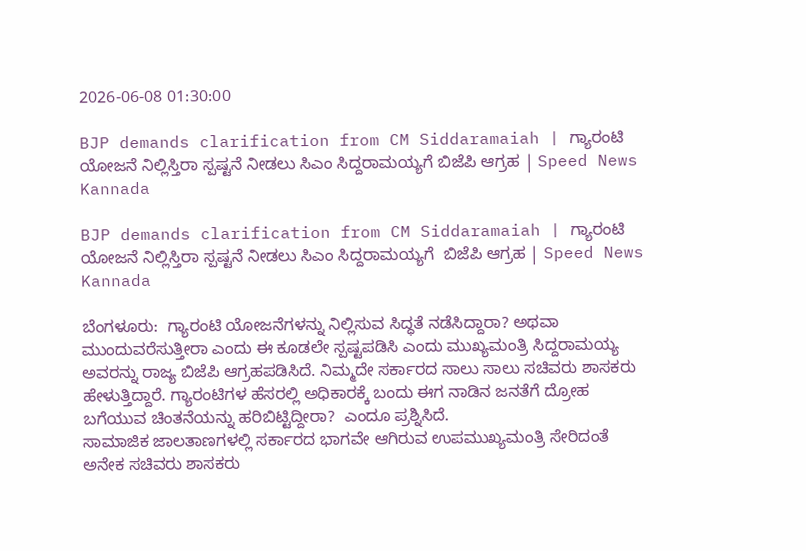2026-06-08 01:30:00

BJP demands clarification from CM Siddaramaiah | ಗ್ಯಾರಂಟಿ ಯೋಜನೆ ನಿಲ್ಲಿಸ್ತಿರಾ ಸ್ಪಷ್ಟನೆ ನೀಡಲು ಸಿಎಂ ಸಿದ್ದರಾಮಯ್ಯಗೆ ಬಿಜೆಪಿ ಆಗ್ರಹ | Speed News Kannada

BJP demands clarification from CM Siddaramaiah | ಗ್ಯಾರಂಟಿ ಯೋಜನೆ ನಿಲ್ಲಿಸ್ತಿರಾ ಸ್ಪಷ್ಟನೆ ನೀಡಲು ಸಿಎಂ ಸಿದ್ದರಾಮಯ್ಯಗೆ  ಬಿಜೆಪಿ ಆಗ್ರಹ | Speed News Kannada

ಬೆಂಗಳೂರು:  ಗ್ಯಾರಂಟಿ ಯೋಜನೆಗಳನ್ನು ನಿಲ್ಲಿಸುವ ಸಿದ್ಧತೆ ನಡೆಸಿದ್ದಾರಾ? ಅಥವಾ ಮುಂದುವರೆಸುತ್ತೀರಾ ಎಂದು ಈ ಕೂಡಲೇ ಸ್ಪಷ್ಟಪಡಿಸಿ ಎಂದು ಮುಖ್ಯಮಂತ್ರಿ ಸಿದ್ದರಾಮಯ್ಯ ಅವರನ್ನು ರಾಜ್ಯ ಬಿಜೆಪಿ ಆಗ್ರಹಪಡಿಸಿದೆ. ನಿಮ್ಮದೇ ಸರ್ಕಾರದ ಸಾಲು ಸಾಲು ಸಚಿವರು ಶಾಸಕರು ಹೇಳುತ್ತಿದ್ದಾರೆ. ಗ್ಯಾರಂಟಿಗಳ ಹೆಸರಲ್ಲಿ ಅಧಿಕಾರಕ್ಕೆ ಬಂದು ಈಗ ನಾಡಿನ ಜನತೆಗೆ ದ್ರೋಹ ಬಗೆಯುವ ಚಿಂತನೆಯನ್ನು ಹರಿಬಿಟ್ಟಿದ್ದೀರಾ?  ಎಂದೂ ಪ್ರಶ್ನಿಸಿದೆ.
ಸಾಮಾಜಿಕ ಜಾಲತಾಣಗಳಲ್ಲಿ ಸರ್ಕಾರದ ಭಾಗವೇ ಆಗಿರುವ ಉಪಮುಖ್ಯಮಂತ್ರಿ ಸೇರಿದಂತೆ ಅನೇಕ ಸಚಿವರು ಶಾಸಕರು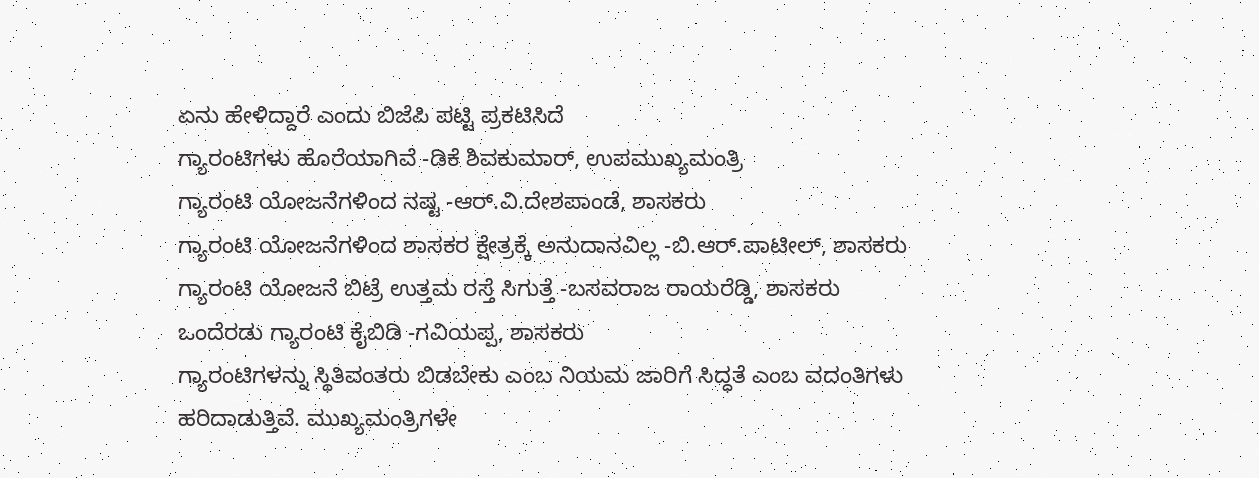ಏನು ಹೇಳಿದ್ದಾರೆ ಎಂದು ಬಿಜೆಪಿ ಪಟ್ಟಿ ಪ್ರಕಟಿಸಿದೆ
ಗ್ಯಾರಂಟಿಗಳು ಹೊರೆಯಾಗಿವೆ -ಡಿಕೆ ಶಿವಕುಮಾರ್‌, ಉಪಮುಖ್ಯಮಂತ್ರಿ
ಗ್ಯಾರಂಟಿ ಯೋಜನೆಗಳಿಂದ ನಷ್ಟ -ಆರ್‌.ವಿ.ದೇಶಪಾಂಡೆ, ಶಾಸಕರು
ಗ್ಯಾರಂಟಿ ಯೋಜನೆಗಳಿಂದ ಶಾಸಕರ ಕ್ಷೇತ್ರಕ್ಕೆ ಅನುದಾನವಿಲ್ಲ -ಬಿ.ಆರ್.ಪಾಟೀಲ್, ಶಾಸಕರು
ಗ್ಯಾರಂಟಿ ಯೋಜನೆ ಬಿಟ್ರೆ ಉತ್ತಮ ರಸ್ತೆ ಸಿಗುತ್ತೆ -ಬಸವರಾಜ ರಾಯರೆಡ್ಡಿ, ಶಾಸಕರು
ಒಂದೆರಡು ಗ್ಯಾರಂಟಿ ಕೈಬಿಡಿ -ಗವಿಯಪ್ಪ, ಶಾಸಕರು
ಗ್ಯಾರಂಟಿಗಳನ್ನು ಸ್ಥಿತಿವಂತರು ಬಿಡಬೇಕು ಎಂಬ ನಿಯಮ ಜಾರಿಗೆ ಸಿದ್ಧತೆ ಎಂಬ ವದಂತಿಗಳು ಹರಿದಾಡುತ್ತಿವೆ. ಮುಖ್ಯಮಂತ್ರಿಗಳೇ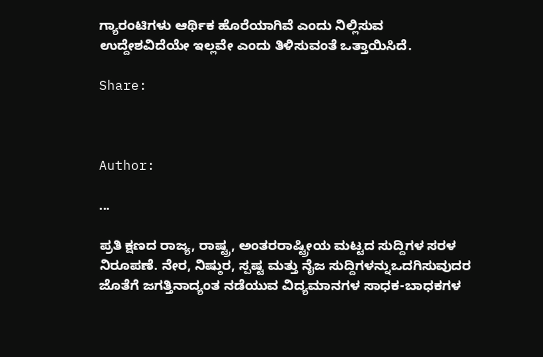ಗ್ಯಾರಂಟಿಗಳು ಆರ್ಥಿಕ ಹೊರೆಯಾಗಿವೆ ಎಂದು ನಿಲ್ಲಿಸುವ ಉದ್ದೇಶವಿದೆಯೇ ಇಲ್ಲವೇ ಎಂದು ತಿಳಿಸುವಂತೆ ಒತ್ತಾಯಿಸಿದೆ.

Share:



Author:

...

ಪ್ರತಿ ಕ್ಷಣದ ರಾಜ್ಯ, ರಾಷ್ಟ್ರ, ಅಂತರರಾಷ್ಟ್ರೀಯ ಮಟ್ಟದ ಸುದ್ದಿಗಳ ಸರಳ ನಿರೂಪಣೆ. ನೇರ, ನಿಷ್ಠುರ, ಸ್ಪಷ್ಟ ಮತ್ತು ನೈಜ ಸುದ್ದಿಗಳನ್ನುಒದಗಿಸುವುದರ ಜೊತೆಗೆ ಜಗತ್ತಿನಾದ್ಯಂತ ನಡೆಯುವ ವಿದ್ಯಮಾನಗಳ ಸಾಧಕ-ಬಾಧಕಗಳ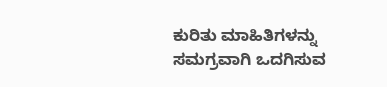ಕುರಿತು ಮಾಹಿತಿಗಳನ್ನು ಸಮಗ್ರವಾಗಿ ಒದಗಿಸುವ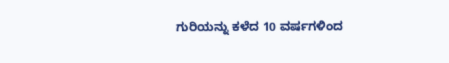ಗುರಿಯನ್ನು ಕಳೆದ 10 ವರ್ಷಗಳಿಂದ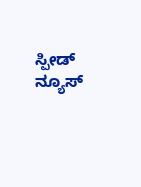ಸ್ಪೀಡ್‌ ನ್ಯೂಸ್‌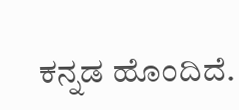ಕನ್ನಡ ಹೊಂದಿದೆ.